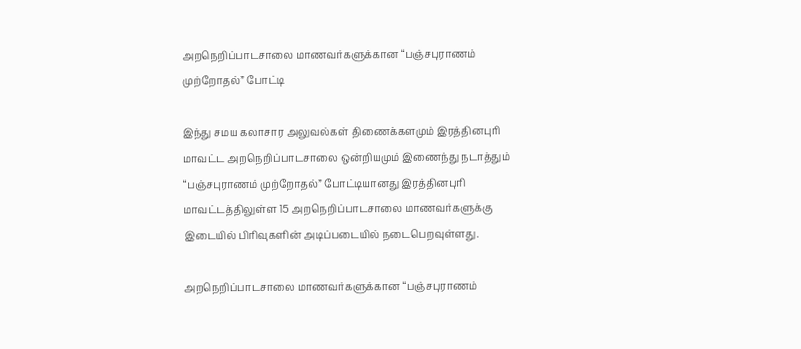அறநெறிப்பாடசாலை மாணவர்களுக்கான “பஞ்சபுராணம் முற்றோதல்” போட்டி

இந்து சமய கலாசார அலுவல்கள் திணைக்களமும் இரத்தினபுரி மாவட்ட அறநெறிப்பாடசாலை ஒன்றியமும் இணைந்து நடாத்தும் “பஞ்சபுராணம் முற்றோதல்” போட்டியானது இரத்தினபுரி மாவட்டத்திலுள்ள 15 அறநெறிப்பாடசாலை மாணவர்களுக்கு இடையில் பிரிவுகளின் அடிப்படையில் நடைபெறவுள்ளது.

அறநெறிப்பாடசாலை மாணவர்களுக்கான “பஞ்சபுராணம்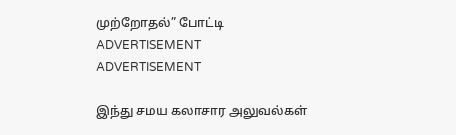முற்றோதல்” போட்டி
ADVERTISEMENT
ADVERTISEMENT

இந்து சமய கலாசார அலுவல்கள்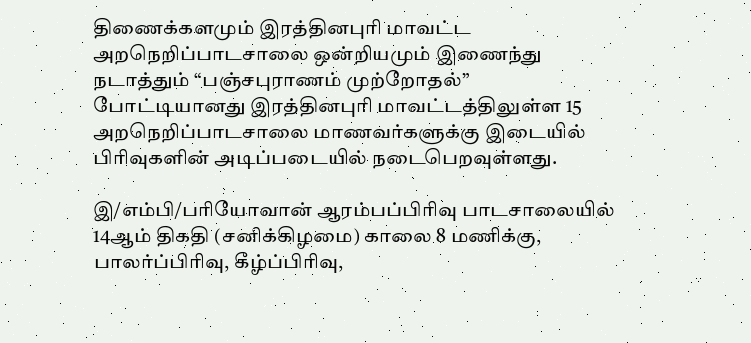திணைக்களமும் இரத்தினபுரி மாவட்ட அறநெறிப்பாடசாலை ஒன்றியமும் இணைந்து நடாத்தும் “பஞ்சபுராணம் முற்றோதல்” போட்டியானது இரத்தினபுரி மாவட்டத்திலுள்ள 15 அறநெறிப்பாடசாலை மாணவர்களுக்கு இடையில் பிரிவுகளின் அடிப்படையில் நடைபெறவுள்ளது.

இ/எம்பி/பரியோவான் ஆரம்பப்பிரிவு பாடசாலையில் 14ஆம் திகதி (சனிக்கிழமை) காலை 8 மணிக்கு, பாலர்ப்பிரிவு, கீழ்ப்பிரிவு,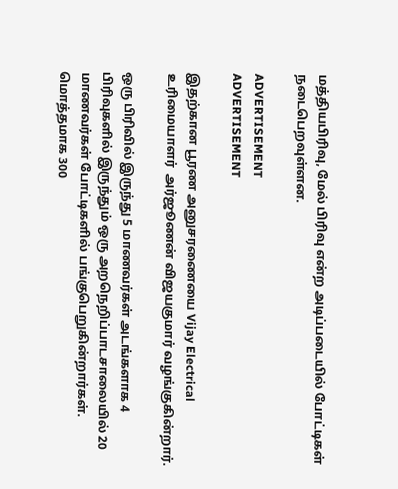மத்தியபிரிவு, மேல் பிரிவு என்ற அடிப்படையில் போட்டிகள் நடைபெறவுள்ளன.

ADVERTISEMENT
ADVERTISEMENT

இதற்கான பூரண அனுசரணையை Vijay Electrical உரிமையாளர்  அர்ஜூணன் விஜயகுமார் வழங்குகின்றார்.

ஒரு பிரிவில் இருந்து 5 மாணவர்கள் அடங்களாக 4 பிரிவுகளில் இருந்தும் ஒரு அறநெறிப்பாடசாலையில் 20 மாணவர்கள் போட்டிகளில் பங்குபெறுகின்றார்கள். மொத்தமாக 300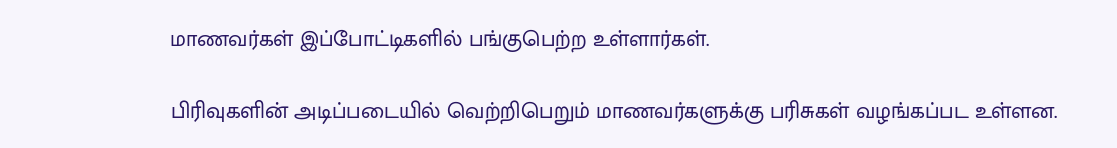மாணவர்கள் இப்போட்டிகளில் பங்குபெற்ற உள்ளார்கள்.

பிரிவுகளின் அடிப்படையில் வெற்றிபெறும் மாணவர்களுக்கு பரிசுகள் வழங்கப்பட உள்ளன.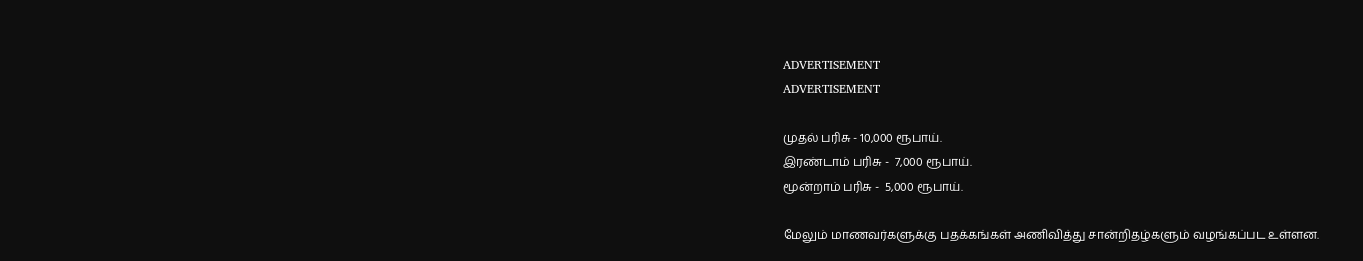ADVERTISEMENT
ADVERTISEMENT

முதல் பரிசு - 10,000 ரூபாய்.
இரண்டாம் பரிசு -  7,000 ரூபாய்.
மூன்றாம் பரிசு -  5,000 ரூபாய்.

மேலும் மாணவர்களுக்கு பதக்கங்கள் அணிவித்து சான்றிதழ்களும் வழங்கப்பட உள்ளன.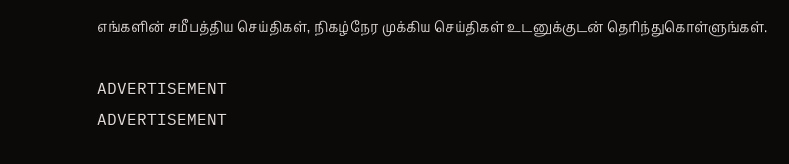எங்களின் சமீபத்திய செய்திகள், நிகழ்நேர முக்கிய செய்திகள் உடனுக்குடன் தெரிந்துகொள்ளுங்கள்.

ADVERTISEMENT
ADVERTISEMENT